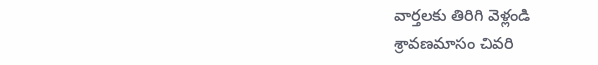వార్తలకు తిరిగి వెళ్లండి
శ్రావణమాసం చివరి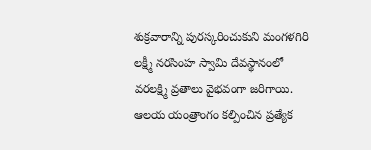శుక్రవారాన్ని పురస్కరించుకుని మంగళగిరి లక్ష్మీ నరసింహ స్వామి దేవస్థానంలో వరలక్ష్మి వ్రతాలు వైభవంగా జరిగాయి. ఆలయ యంత్రాంగం కల్పించిన ప్రత్యేక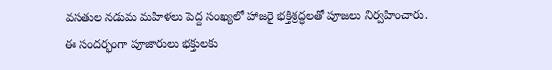వసతుల నడుమ మహిళలు పెద్ద సంఖ్యలో హాజరై భక్తిశ్రద్ధలతో పూజలు నిర్వహించారు.
ఈ సందర్భంగా పూజారులు భక్తులకు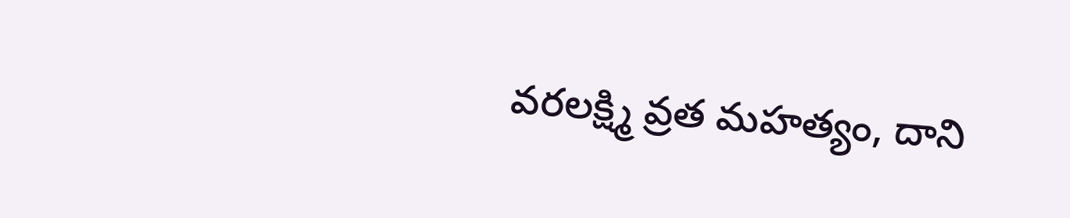వరలక్ష్మి వ్రత మహత్యం, దాని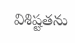విశిష్టతను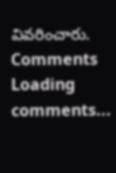వివరించారు.
Comments
Loading comments...